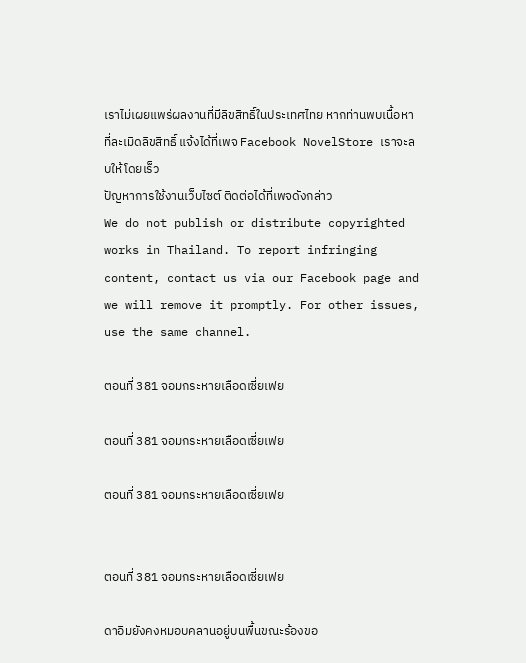เราไม่เผยแพร่ผลงานที่มีลิขสิทธิ์ในประเทศไทย หากท่านพบเนื้อหาที่ละเมิดลิขสิทธิ์ แจ้งได้ที่เพจ Facebook NovelStore เราจะลบให้โดยเร็ว
ปัญหาการใช้งานเว็บไซต์ ติดต่อได้ที่เพจดังกล่าว
We do not publish or distribute copyrighted works in Thailand. To report infringing content, contact us via our Facebook page and we will remove it promptly. For other issues, use the same channel.

ตอนที่ 381 จอมกระหายเลือดเซี่ยเฟย

ตอนที่ 381 จอมกระหายเลือดเซี่ยเฟย

ตอนที่ 381 จอมกระหายเลือดเซี่ยเฟย


ตอนที่ 381 จอมกระหายเลือดเซี่ยเฟย

ดาอิมยังคงหมอบคลานอยู่บนพื้นขณะร้องขอ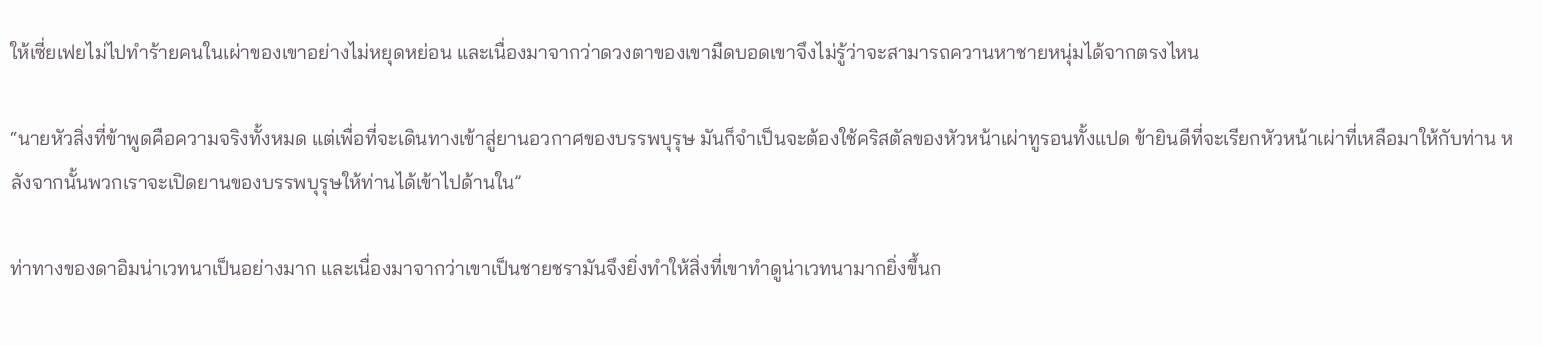ให้เซี่ยเฟยไม่ไปทำร้ายคนในเผ่าของเขาอย่างไม่หยุดหย่อน และเนื่องมาจากว่าดวงตาของเขามืดบอดเขาจึงไม่รู้ว่าจะสามารถควานหาชายหนุ่มได้จากตรงไหน

“นายหัวสิ่งที่ข้าพูดคือความจริงทั้งหมด แต่เพื่อที่จะเดินทางเข้าสู่ยานอวกาศของบรรพบุรุษ มันก็จำเป็นจะต้องใช้คริสตัลของหัวหน้าเผ่าทูรอนทั้งแปด ข้ายินดีที่จะเรียกหัวหน้าเผ่าที่เหลือมาให้กับท่าน หลังจากนั้นพวกเราจะเปิดยานของบรรพบุรุษให้ท่านได้เข้าไปด้านใน”

ท่าทางของดาอิมน่าเวทนาเป็นอย่างมาก และเนื่องมาจากว่าเขาเป็นชายชรามันจึงยิ่งทำให้สิ่งที่เขาทำดูน่าเวทนามากยิ่งขึ้นก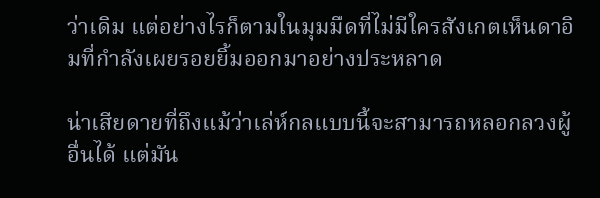ว่าเดิม แต่อย่างไรก็ตามในมุมมืดที่ไม่มีใครสังเกตเห็นดาอิมที่กำลังเผยรอยยิ้มออกมาอย่างประหลาด

น่าเสียดายที่ถึงแม้ว่าเล่ห์กลแบบนี้จะสามารถหลอกลวงผู้อื่นได้ แต่มัน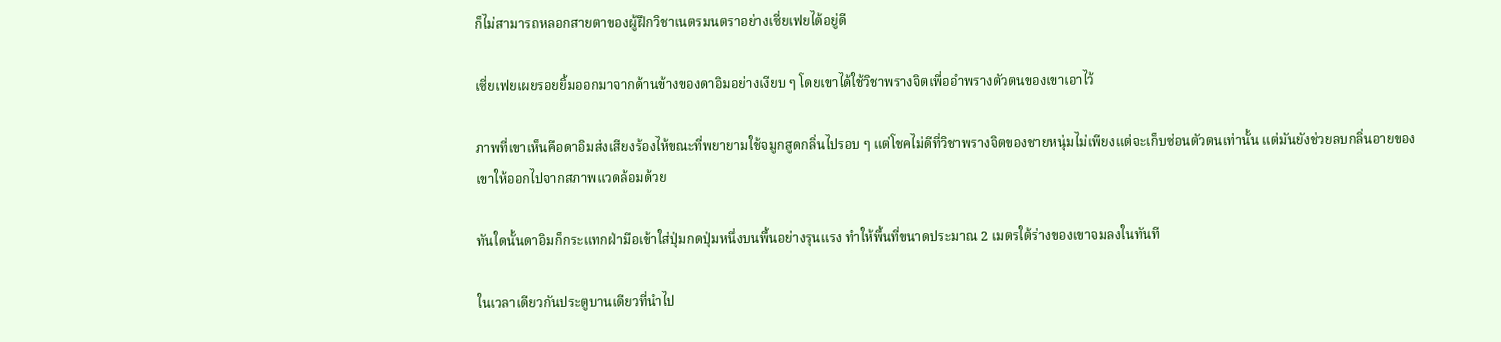ก็ไม่สามารถหลอกสายตาของผู้ฝึกวิชาเนตรมนตราอย่างเซี่ยเฟยได้อยู่ดี

เซี่ยเฟยเผยรอยยิ้มออกมาจากด้านข้างของดาอิมอย่างเงียบ ๆ โดยเขาได้ใช้วิชาพรางจิตเพื่ออำพรางตัวตนของเขาเอาไว้

ภาพที่เขาเห็นคือดาอิมส่งเสียงร้องไห้ขณะที่พยายามใช้จมูกสูดกลิ่นไปรอบ ๆ แต่โชคไม่ดีที่วิชาพรางจิตของชายหนุ่มไม่เพียงแต่จะเก็บซ่อนตัวตนเท่านั้น แต่มันยังช่วยลบกลิ่นอายของเขาให้ออกไปจากสภาพแวดล้อมด้วย

ทันใดนั้นดาอิมก็กระแทกฝ่ามือเข้าใส่ปุ่มกดปุ่มหนึ่งบนพื้นอย่างรุนแรง ทำให้พื้นที่ขนาดประมาณ 2 เมตรใต้ร่างของเขาจมลงในทันที

ในเวลาเดียวกันประตูบานเดียวที่นำไป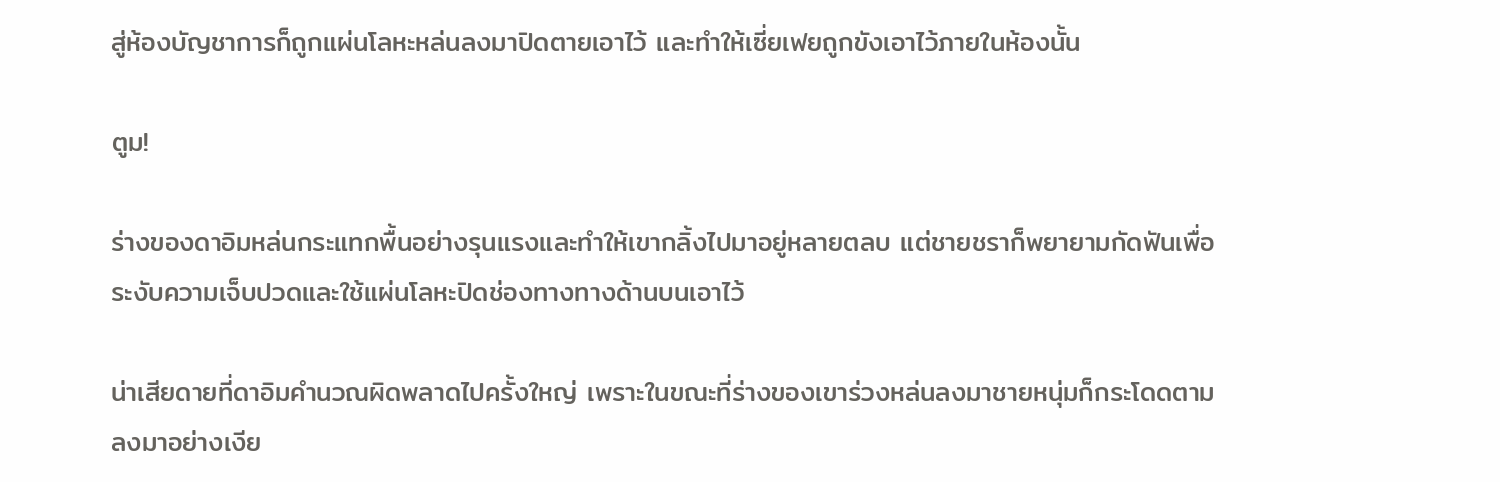สู่ห้องบัญชาการก็ถูกแผ่นโลหะหล่นลงมาปิดตายเอาไว้ และทำให้เซี่ยเฟยถูกขังเอาไว้ภายในห้องนั้น

ตูม!

ร่างของดาอิมหล่นกระแทกพื้นอย่างรุนแรงและทำให้เขากลิ้งไปมาอยู่หลายตลบ แต่ชายชราก็พยายามกัดฟันเพื่อระงับความเจ็บปวดและใช้แผ่นโลหะปิดช่องทางทางด้านบนเอาไว้

น่าเสียดายที่ดาอิมคำนวณผิดพลาดไปครั้งใหญ่ เพราะในขณะที่ร่างของเขาร่วงหล่นลงมาชายหนุ่มก็กระโดดตามลงมาอย่างเงีย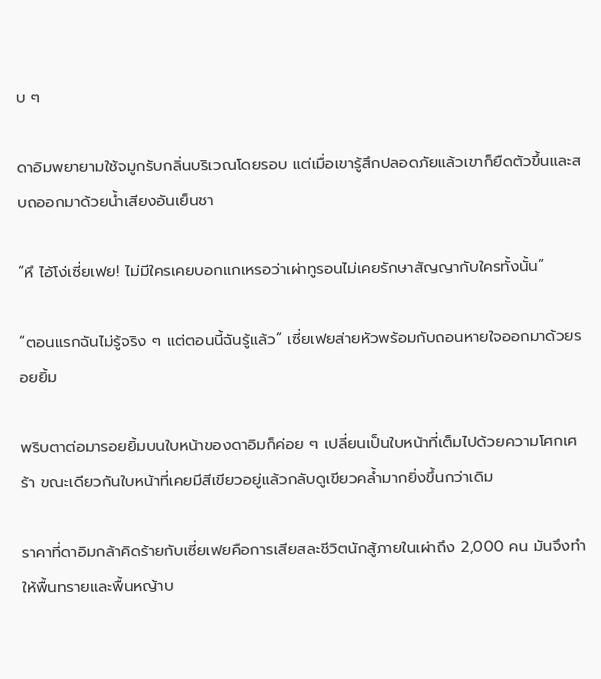บ ๆ

ดาอิมพยายามใช้จมูกรับกลิ่นบริเวณโดยรอบ แต่เมื่อเขารู้สึกปลอดภัยแล้วเขาก็ยืดตัวขึ้นและสบถออกมาด้วยน้ำเสียงอันเย็นชา

“หึ ไอ้โง่เซี่ยเฟย! ไม่มีใครเคยบอกแกเหรอว่าเผ่าทูรอนไม่เคยรักษาสัญญากับใครทั้งนั้น”

“ตอนแรกฉันไม่รู้จริง ๆ แต่ตอนนี้ฉันรู้แล้ว” เซี่ยเฟยส่ายหัวพร้อมกับถอนหายใจออกมาด้วยรอยยิ้ม

พริบตาต่อมารอยยิ้มบนใบหน้าของดาอิมก็ค่อย ๆ เปลี่ยนเป็นใบหน้าที่เต็มไปด้วยความโศกเศร้า ขณะเดียวกันใบหน้าที่เคยมีสีเขียวอยู่แล้วกลับดูเขียวคล้ำมากยิ่งขึ้นกว่าเดิม

ราคาที่ดาอิมกล้าคิดร้ายกับเซี่ยเฟยคือการเสียสละชีวิตนักสู้ภายในเผ่าถึง 2,000 คน มันจึงทำให้พื้นทรายและพื้นหญ้าบ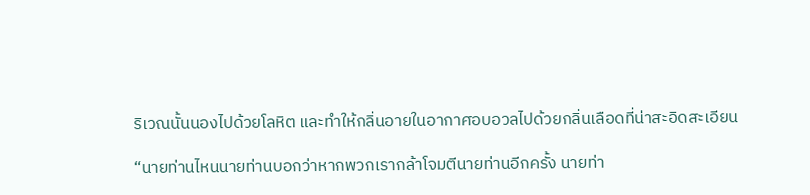ริเวณนั้นนองไปด้วยโลหิต และทำให้กลิ่นอายในอากาศอบอวลไปด้วยกลิ่นเลือดที่น่าสะอิดสะเอียน

“นายท่านไหนนายท่านบอกว่าหากพวกเรากล้าโจมตีนายท่านอีกครั้ง นายท่า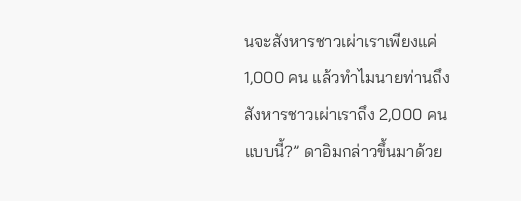นจะสังหารชาวเผ่าเราเพียงแค่ 1,000 คน แล้วทำไมนายท่านถึงสังหารชาวเผ่าเราถึง 2,000 คนแบบนี้?” ดาอิมกล่าวขึ้นมาด้วย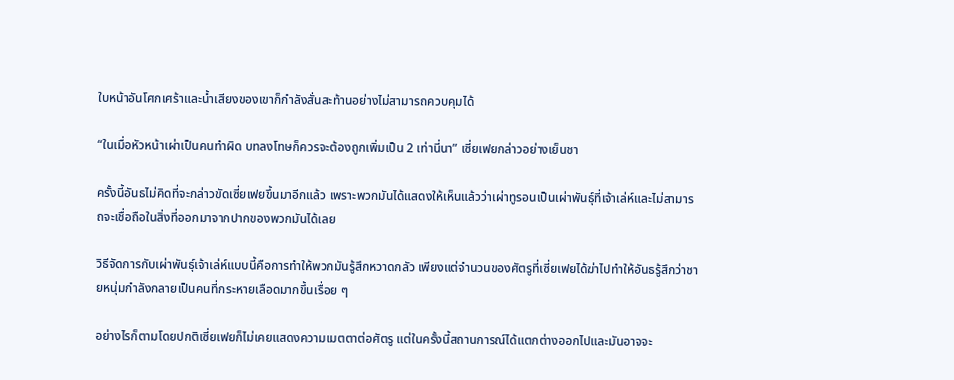ใบหน้าอันโศกเศร้าและน้ำเสียงของเขาก็กำลังสั่นสะท้านอย่างไม่สามารถควบคุมได้

“ในเมื่อหัวหน้าเผ่าเป็นคนทำผิด บทลงโทษก็ควรจะต้องถูกเพิ่มเป็น 2 เท่านี่นา” เซี่ยเฟยกล่าวอย่างเย็นชา

ครั้งนี้อันธไม่คิดที่จะกล่าวขัดเซี่ยเฟยขึ้นมาอีกแล้ว เพราะพวกมันได้แสดงให้เห็นแล้วว่าเผ่าทูรอนเป็นเผ่าพันธุ์ที่เจ้าเล่ห์และไม่สามารถจะเชื่อถือในสิ่งที่ออกมาจากปากของพวกมันได้เลย

วิธีจัดการกับเผ่าพันธุ์เจ้าเล่ห์แบบนี้คือการทำให้พวกมันรู้สึกหวาดกลัว เพียงแต่จำนวนของศัตรูที่เซี่ยเฟยได้ฆ่าไปทำให้อันธรู้สึกว่าชายหนุ่มกำลังกลายเป็นคนที่กระหายเลือดมากขึ้นเรื่อย ๆ

อย่างไรก็ตามโดยปกติเซี่ยเฟยก็ไม่เคยแสดงความเมตตาต่อศัตรู แต่ในครั้งนี้สถานการณ์ได้แตกต่างออกไปและมันอาจจะ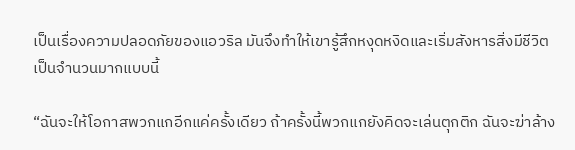เป็นเรื่องความปลอดภัยของแอวริล มันจึงทำให้เขารู้สึกหงุดหงิดและเริ่มสังหารสิ่งมีชีวิตเป็นจำนวนมากแบบนี้

“ฉันจะให้โอกาสพวกแกอีกแค่ครั้งเดียว ถ้าครั้งนี้พวกแกยังคิดจะเล่นตุกติก ฉันจะฆ่าล้าง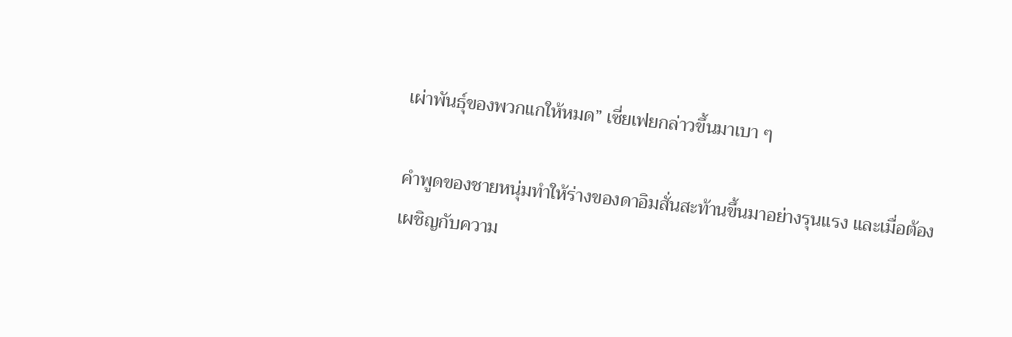เผ่าพันธุ์ของพวกแกให้หมด” เซี่ยเฟยกล่าวขึ้นมาเบา ๆ

คำพูดของชายหนุ่มทำให้ร่างของดาอิมสั่นสะท้านขึ้นมาอย่างรุนแรง และเมื่อต้องเผชิญกับความ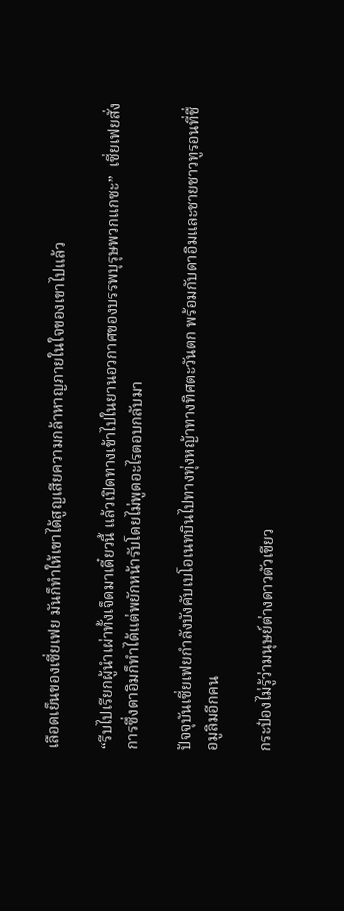เลือดเย็นของเซี่ยเฟย มันก็ทำให้เขาได้สูญเสียความกล้าหาญภายในใจของเขาไปแล้ว

“รีบไปเรียกผู้นำเผ่าทั้งเจ็ดมาเดี๋ยวนี้ แล้วเปิดทางเข้าไปในยานอวกาศของบรรพบุรุษพวกแกซะ”  เซี่ยเฟยสั่งการซึ่งดาอิมก็ทำได้แต่พยักหน้ารับโดยไม่พูดอะไรตอบกลับมา

ปัจจุบันเซี่ยเฟยกำลังบังคับเบโอเนทบินไปทางทุ่งหญ้าทางทิศตะวันตก พร้อมกับดาอิมและชายชาวทูรอนที่ชื่อมูลิมอีกคน

กระป๋องไม่รู้ว่ามนุษย์ต่างดาวตัวเขียว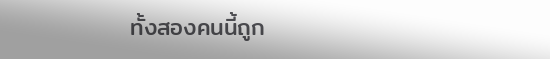ทั้งสองคนนี้ถูก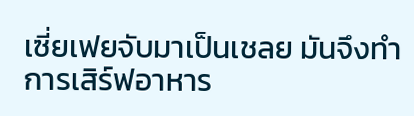เซี่ยเฟยจับมาเป็นเชลย มันจึงทำการเสิร์ฟอาหาร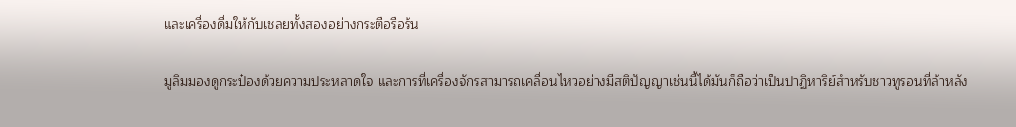และเครื่องดื่มให้กับเชลยทั้งสองอย่างกระตือรือร้น

มูลิมมองดูกระป๋องด้วยความประหลาดใจ และการที่เครื่องจักรสามารถเคลื่อนไหวอย่างมีสติปัญญาเช่นนี้ได้มันก็ถือว่าเป็นปาฏิหาริย์สำหรับชาวทูรอนที่ล้าหลัง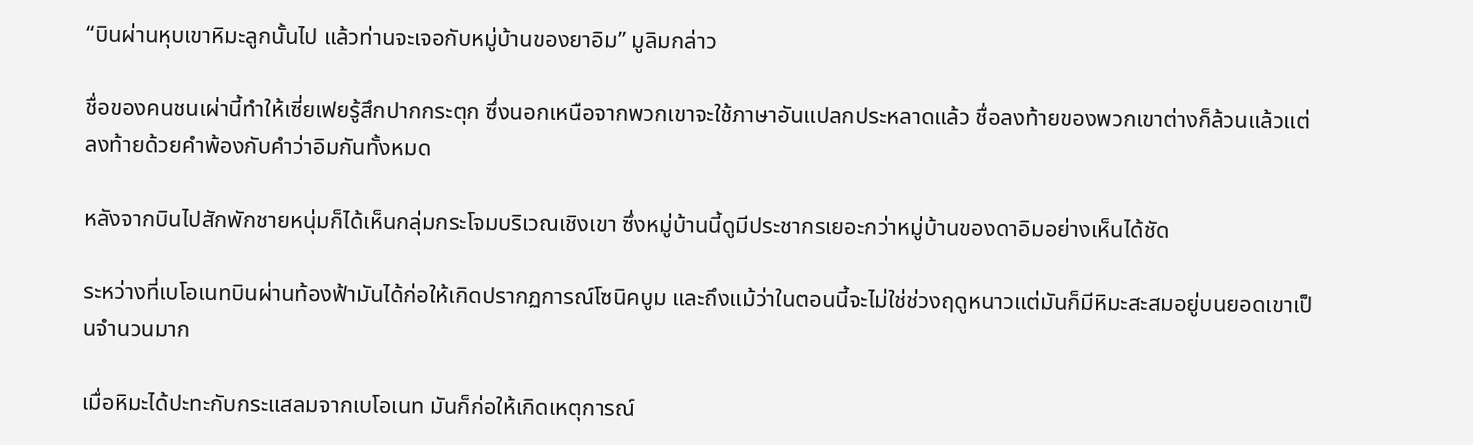“บินผ่านหุบเขาหิมะลูกนั้นไป แล้วท่านจะเจอกับหมู่บ้านของยาอิม” มูลิมกล่าว

ชื่อของคนชนเผ่านี้ทำให้เซี่ยเฟยรู้สึกปากกระตุก ซึ่งนอกเหนือจากพวกเขาจะใช้ภาษาอันแปลกประหลาดแล้ว ชื่อลงท้ายของพวกเขาต่างก็ล้วนแล้วแต่ลงท้ายด้วยคำพ้องกับคำว่าอิมกันทั้งหมด

หลังจากบินไปสักพักชายหนุ่มก็ได้เห็นกลุ่มกระโจมบริเวณเชิงเขา ซึ่งหมู่บ้านนี้ดูมีประชากรเยอะกว่าหมู่บ้านของดาอิมอย่างเห็นได้ชัด

ระหว่างที่เบโอเนทบินผ่านท้องฟ้ามันได้ก่อให้เกิดปรากฏการณ์โซนิคบูม และถึงแม้ว่าในตอนนี้จะไม่ใช่ช่วงฤดูหนาวแต่มันก็มีหิมะสะสมอยู่บนยอดเขาเป็นจำนวนมาก

เมื่อหิมะได้ปะทะกับกระแสลมจากเบโอเนท มันก็ก่อให้เกิดเหตุการณ์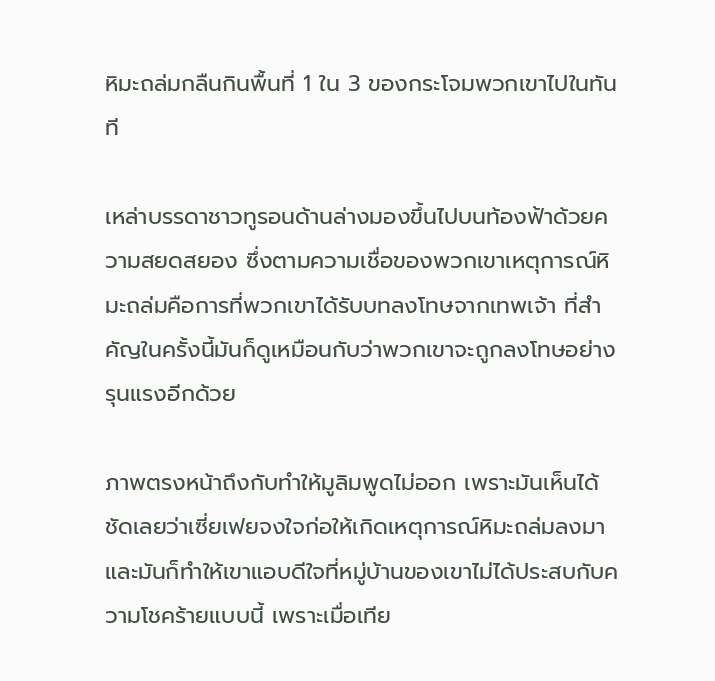หิมะถล่มกลืนกินพื้นที่ 1 ใน 3 ของกระโจมพวกเขาไปในทันที

เหล่าบรรดาชาวทูรอนด้านล่างมองขึ้นไปบนท้องฟ้าด้วยความสยดสยอง ซึ่งตามความเชื่อของพวกเขาเหตุการณ์หิมะถล่มคือการที่พวกเขาได้รับบทลงโทษจากเทพเจ้า ที่สำคัญในครั้งนี้มันก็ดูเหมือนกับว่าพวกเขาจะถูกลงโทษอย่างรุนแรงอีกด้วย

ภาพตรงหน้าถึงกับทำให้มูลิมพูดไม่ออก เพราะมันเห็นได้ชัดเลยว่าเซี่ยเฟยจงใจก่อให้เกิดเหตุการณ์หิมะถล่มลงมา และมันก็ทำให้เขาแอบดีใจที่หมู่บ้านของเขาไม่ได้ประสบกับความโชคร้ายแบบนี้ เพราะเมื่อเทีย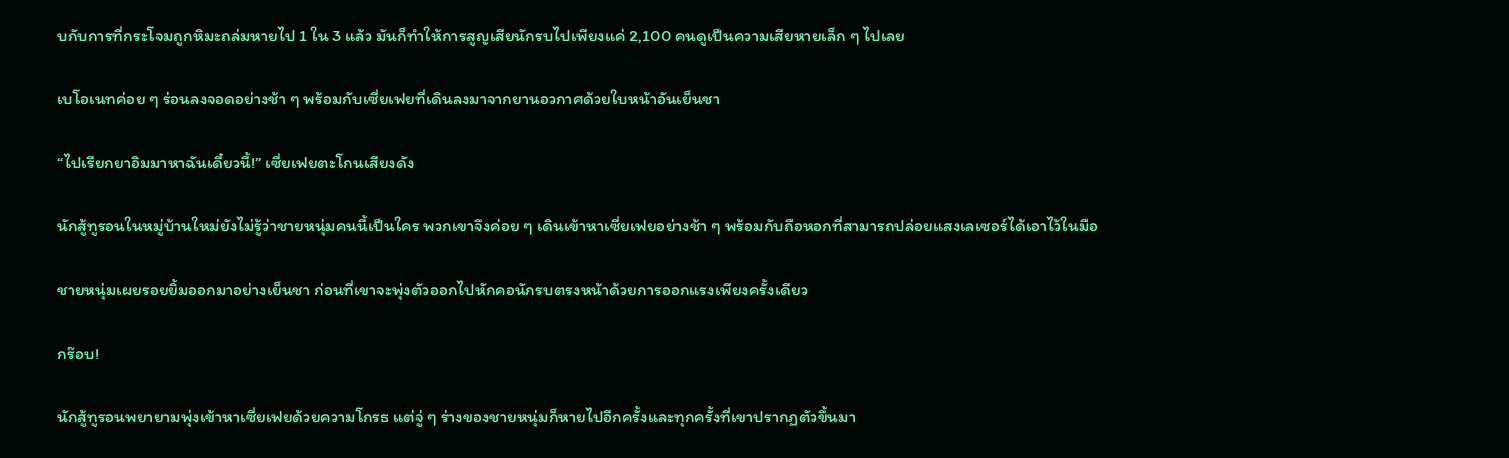บกับการที่กระโจมถูกหิมะถล่มหายไป 1 ใน 3 แล้ว มันก็ทำให้การสูญเสียนักรบไปเพียงแค่ 2,100 คนดูเป็นความเสียหายเล็ก ๆ ไปเลย

เบโอเนทค่อย ๆ ร่อนลงจอดอย่างช้า ๆ พร้อมกับเซี่ยเฟยที่เดินลงมาจากยานอวกาศด้วยใบหน้าอันเย็นชา

“ไปเรียกยาอิมมาหาฉันเดี๋ยวนี้!” เซี่ยเฟยตะโกนเสียงดัง

นักสู้ทูรอนในหมู่บ้านใหม่ยังไม่รู้ว่าชายหนุ่มคนนี้เป็นใคร พวกเขาจึงค่อย ๆ เดินเข้าหาเซี่ยเฟยอย่างช้า ๆ พร้อมกับถือหอกที่สามารถปล่อยแสงเลเซอร์ได้เอาไว้ในมือ

ชายหนุ่มเผยรอยยิ้มออกมาอย่างเย็นชา ก่อนที่เขาจะพุ่งตัวออกไปหักคอนักรบตรงหน้าด้วยการออกแรงเพียงครั้งเดียว

กร๊อบ!

นักสู้ทูรอนพยายามพุ่งเข้าหาเซี่ยเฟยด้วยความโกรธ แต่จู่ ๆ ร่างของชายหนุ่มก็หายไปอีกครั้งและทุกครั้งที่เขาปรากฏตัวขึ้นมา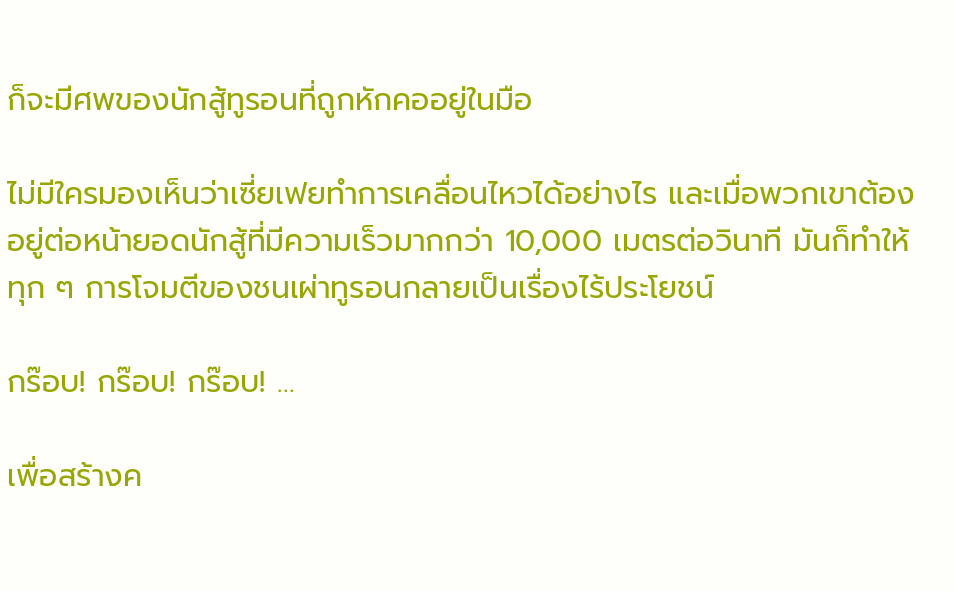ก็จะมีศพของนักสู้ทูรอนที่ถูกหักคออยู่ในมือ

ไม่มีใครมองเห็นว่าเซี่ยเฟยทำการเคลื่อนไหวได้อย่างไร และเมื่อพวกเขาต้องอยู่ต่อหน้ายอดนักสู้ที่มีความเร็วมากกว่า 10,000 เมตรต่อวินาที มันก็ทำให้ทุก ๆ การโจมตีของชนเผ่าทูรอนกลายเป็นเรื่องไร้ประโยชน์

กร๊อบ! กร๊อบ! กร๊อบ! …

เพื่อสร้างค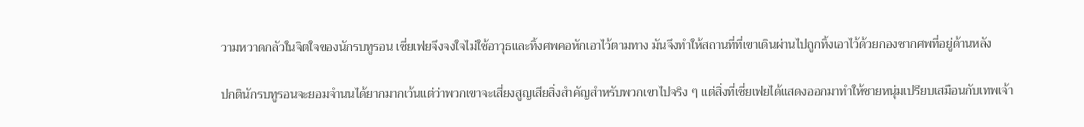วามหวาดกลัวในจิตใจของนักรบทูรอน เซี่ยเฟยจึงจงใจไม่ใช้อาวุธและทิ้งศพคอหักเอาไว้ตามทาง มันจึงทำให้สถานที่ที่เขาเดินผ่านไปถูกทิ้งเอาไว้ด้วยกองซากศพที่อยู่ด้านหลัง

ปกตินักรบทูรอนจะยอมจำนนได้ยากมากเว้นแต่ว่าพวกเขาจะเสี่ยงสูญเสียสิ่งสำคัญสำหรับพวกเขาไปจริง ๆ แต่สิ่งที่เซี่ยเฟยได้แสดงออกมาทำให้ชายหนุ่มเปรียบเสมือนกับเทพเจ้า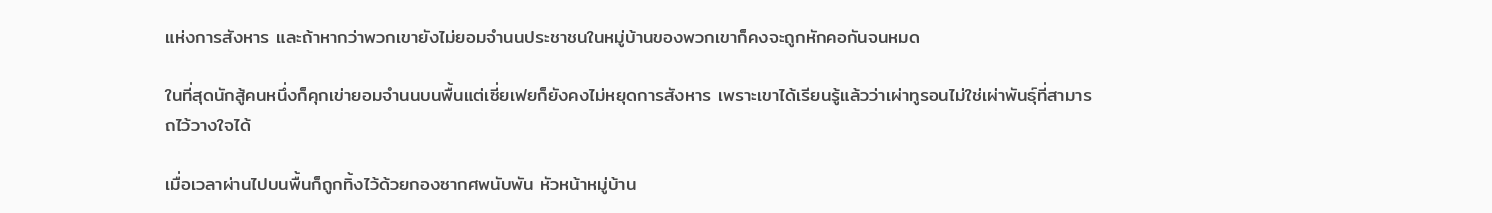แห่งการสังหาร และถ้าหากว่าพวกเขายังไม่ยอมจำนนประชาชนในหมู่บ้านของพวกเขาก็คงจะถูกหักคอกันจนหมด

ในที่สุดนักสู้คนหนึ่งก็คุกเข่ายอมจำนนบนพื้นแต่เซี่ยเฟยก็ยังคงไม่หยุดการสังหาร เพราะเขาได้เรียนรู้แล้วว่าเผ่าทูรอนไม่ใช่เผ่าพันธุ์ที่สามารถไว้วางใจได้

เมื่อเวลาผ่านไปบนพื้นก็ถูกทิ้งไว้ด้วยกองซากศพนับพัน หัวหน้าหมู่บ้าน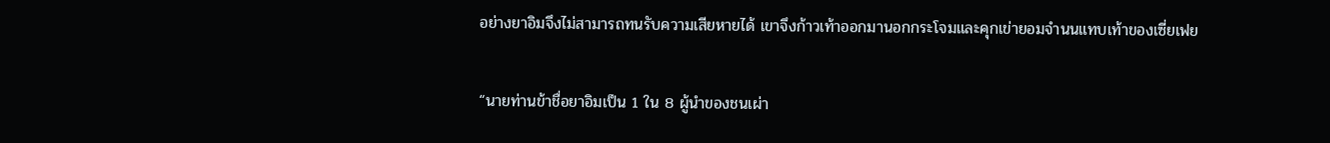อย่างยาอิมจึงไม่สามารถทนรับความเสียหายได้ เขาจึงก้าวเท้าออกมานอกกระโจมและคุกเข่ายอมจำนนแทบเท้าของเซี่ยเฟย

“นายท่านข้าชื่อยาอิมเป็น 1 ใน 8 ผู้นำของชนเผ่า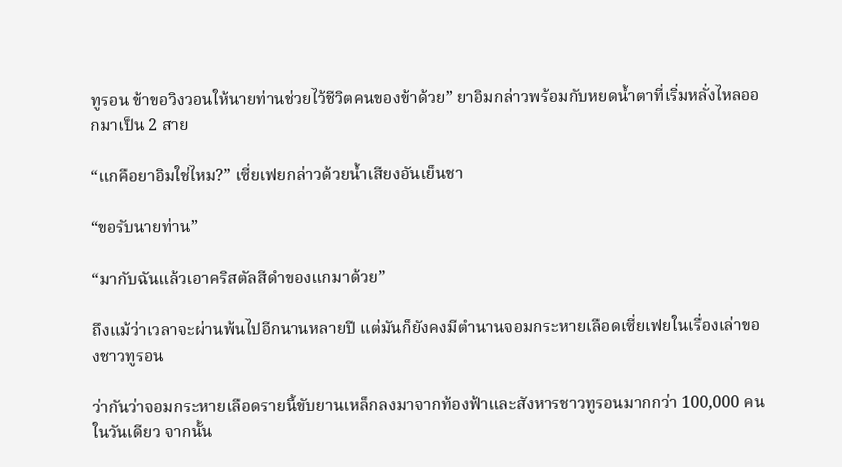ทูรอน ข้าขอวิงวอนให้นายท่านช่วยไว้ชีวิตคนของข้าด้วย” ยาอิมกล่าวพร้อมกับหยดน้ำตาที่เริ่มหลั่งไหลออกมาเป็น 2 สาย

“แกคือยาอิมใช่ไหม?” เซี่ยเฟยกล่าวด้วยน้ำเสียงอันเย็นชา

“ขอรับนายท่าน”

“มากับฉันแล้วเอาคริสตัลสีดำของแกมาด้วย”

ถึงแม้ว่าเวลาจะผ่านพ้นไปอีกนานหลายปี แต่มันก็ยังคงมีตำนานจอมกระหายเลือดเซี่ยเฟยในเรื่องเล่าของชาวทูรอน

ว่ากันว่าจอมกระหายเลือดรายนี้ขับยานเหล็กลงมาจากท้องฟ้าและสังหารชาวทูรอนมากกว่า 100,000 คนในวันเดียว จากนั้น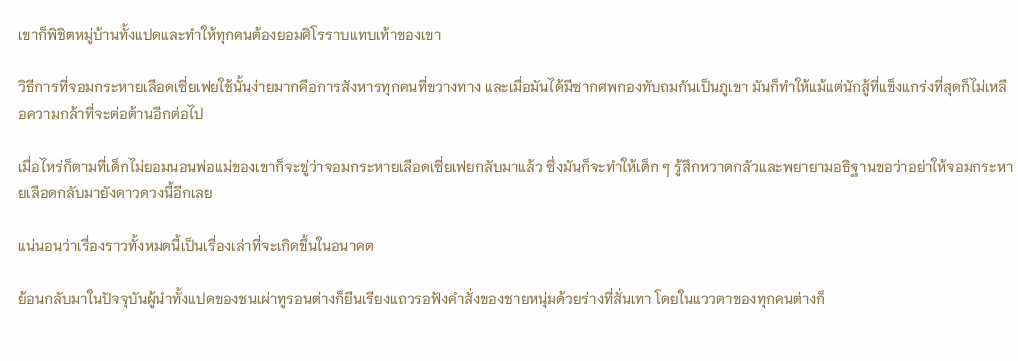เขาก็พิชิตหมู่บ้านทั้งแปดและทำให้ทุกคนต้องยอมศิโรราบแทบเท้าของเขา

วิธีการที่จอมกระหายเลือดเซี่ยเฟยใช้นั้นง่ายมากคือการสังหารทุกคนที่ขวางทาง และเมื่อมันได้มีซากศพกองทับถมกันเป็นภูเขา มันก็ทำให้แม้แต่นักสู้ที่แข็งแกร่งที่สุดก็ไม่เหลือความกล้าที่จะต่อต้านอีกต่อไป

เมื่อไหร่ก็ตามที่เด็กไม่ยอมนอนพ่อแม่ของเขาก็จะขู่ว่าจอมกระหายเลือดเซี่ยเฟยกลับมาแล้ว ซึ่งมันก็จะทำให้เด็ก ๆ รู้สึกหวาดกลัวและพยายามอธิฐานขอว่าอย่าให้จอมกระหายเลือดกลับมายังดาวดวงนี้อีกเลย

แน่นอนว่าเรื่องราวทั้งหมดนี้เป็นเรื่องเล่าที่จะเกิดขึ้นในอนาคต

ย้อนกลับมาในปัจจุบันผู้นำทั้งแปดของชนเผ่าทูรอนต่างก็ยืนเรียงแถวรอฟังคำสั่งของชายหนุ่มด้วยร่างที่สั่นเทา โดยในแววตาของทุกคนต่างก็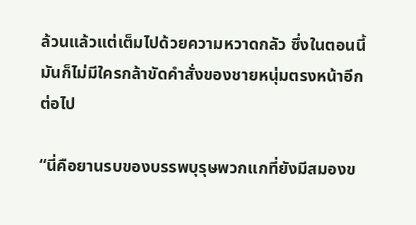ล้วนแล้วแต่เต็มไปด้วยความหวาดกลัว ซึ่งในตอนนี้มันก็ไม่มีใครกล้าขัดคำสั่งของชายหนุ่มตรงหน้าอีกต่อไป

“นี่คือยานรบของบรรพบุรุษพวกแกที่ยังมีสมองข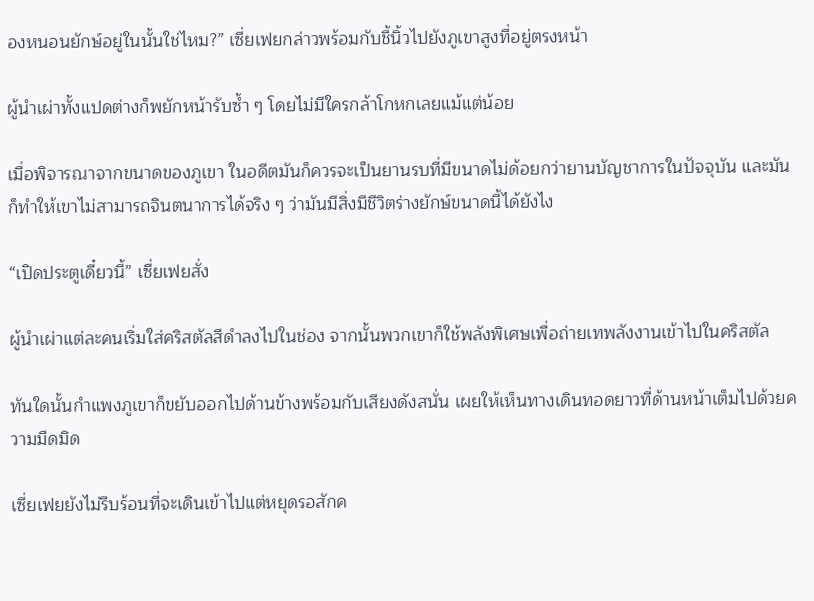องหนอนยักษ์อยู่ในนั้นใช่ไหม?” เซี่ยเฟยกล่าวพร้อมกับชี้นิ้วไปยังภูเขาสูงที่อยู่ตรงหน้า

ผู้นำเผ่าทั้งแปดต่างก็พยักหน้ารับซ้ำ ๆ โดยไม่มีใครกล้าโกหกเลยแม้แต่น้อย

เมื่อพิจารณาจากขนาดของภูเขา ในอดีตมันก็ควรจะเป็นยานรบที่มีขนาดไม่ด้อยกว่ายานบัญชาการในปัจจุบัน และมันก็ทำให้เขาไม่สามารถจินตนาการได้จริง ๆ ว่ามันมีสิ่งมีชีวิตร่างยักษ์ขนาดนี้ได้ยังไง

“เปิดประตูเดี๋ยวนี้” เซี่ยเฟยสั่ง

ผู้นำเผ่าแต่ละคนเริ่มใส่คริสตัลสีดำลงไปในช่อง จากนั้นพวกเขาก็ใช้พลังพิเศษเพื่อถ่ายเทพลังงานเข้าไปในคริสตัล

ทันใดนั้นกำแพงภูเขาก็ขยับออกไปด้านข้างพร้อมกับเสียงดังสนั่น เผยให้เห็นทางเดินทอดยาวที่ด้านหน้าเต็มไปด้วยความมืดมิด

เซี่ยเฟยยังไม่รีบร้อนที่จะเดินเข้าไปแต่หยุดรอสักค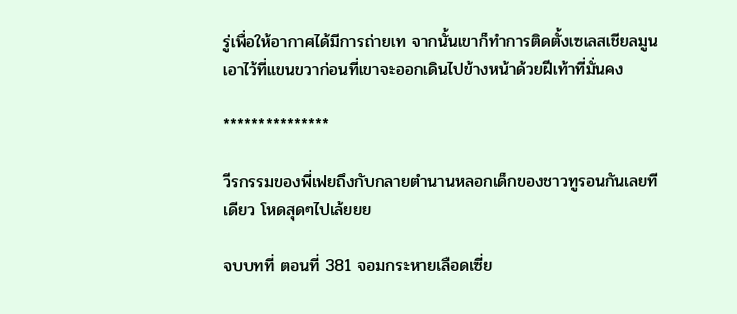รู่เพื่อให้อากาศได้มีการถ่ายเท จากนั้นเขาก็ทำการติดตั้งเซเลสเชียลมูนเอาไว้ที่แขนขวาก่อนที่เขาจะออกเดินไปข้างหน้าด้วยฝีเท้าที่มั่นคง

***************

วีรกรรมของพี่เฟยถึงกับกลายตำนานหลอกเด็กของชาวทูรอนกันเลยทีเดียว โหดสุดๆไปเล้ยยย

จบบทที่ ตอนที่ 381 จอมกระหายเลือดเซี่ย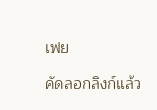เฟย

คัดลอกลิงก์แล้ว